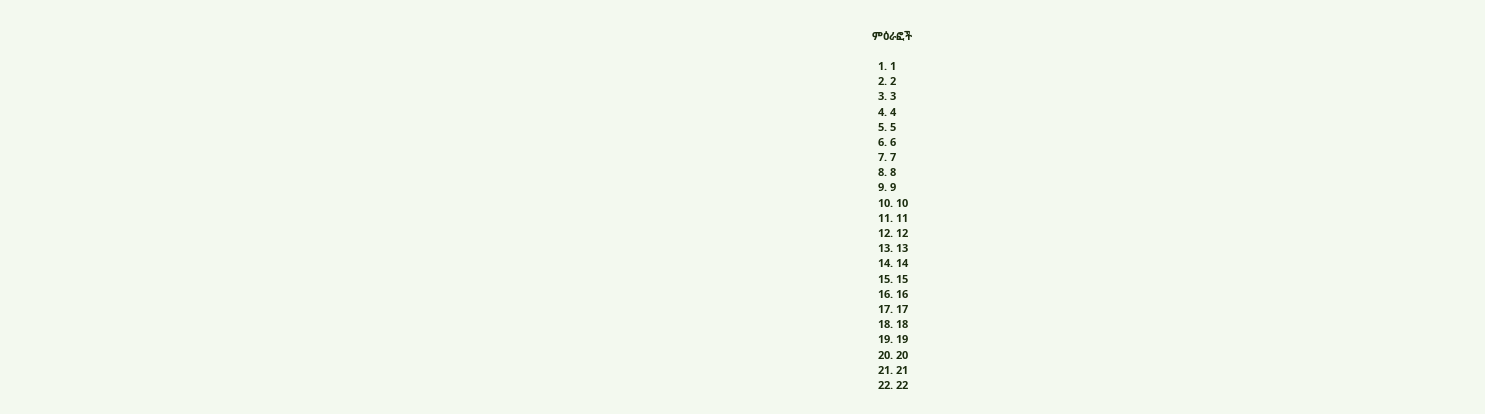ምዕራፎች

  1. 1
  2. 2
  3. 3
  4. 4
  5. 5
  6. 6
  7. 7
  8. 8
  9. 9
  10. 10
  11. 11
  12. 12
  13. 13
  14. 14
  15. 15
  16. 16
  17. 17
  18. 18
  19. 19
  20. 20
  21. 21
  22. 22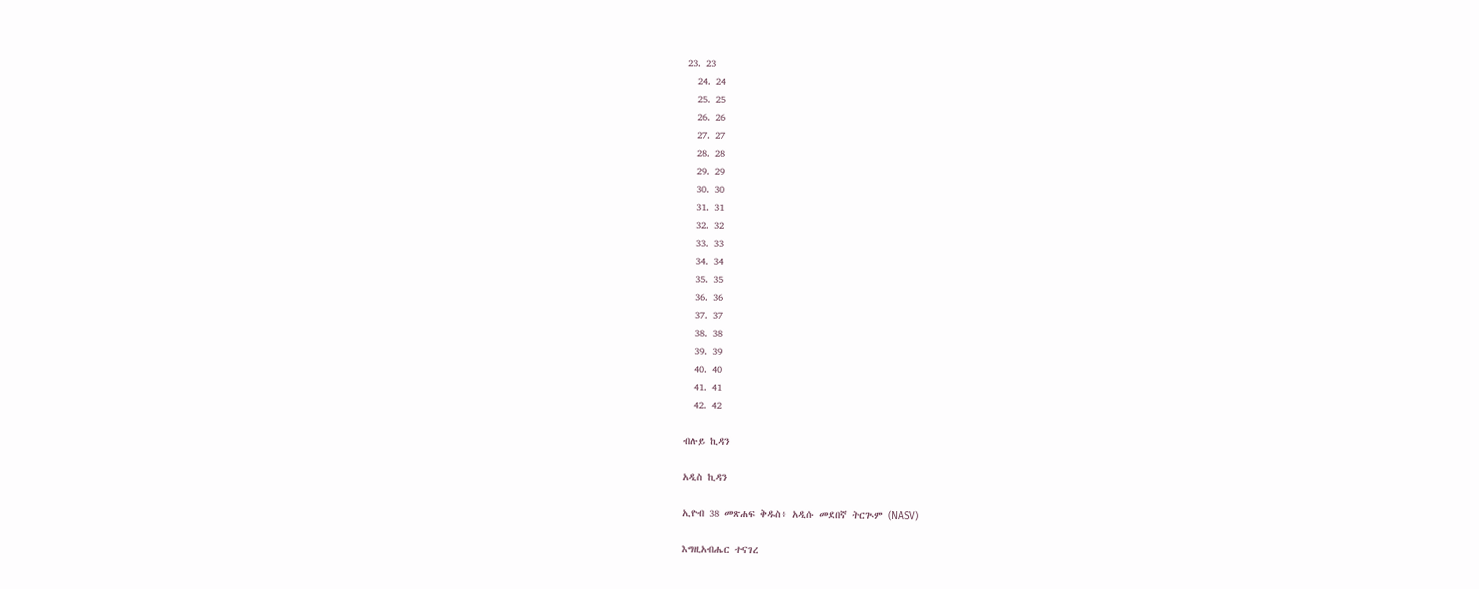23. 23
  24. 24
  25. 25
  26. 26
  27. 27
  28. 28
  29. 29
  30. 30
  31. 31
  32. 32
  33. 33
  34. 34
  35. 35
  36. 36
  37. 37
  38. 38
  39. 39
  40. 40
  41. 41
  42. 42

ብሉይ ኪዳን

አዲስ ኪዳን

ኢዮብ 38 መጽሐፍ ቅዱስ፥ አዲሱ መደበኛ ትርጒም (NASV)

እግዚአብሔር ተናገረ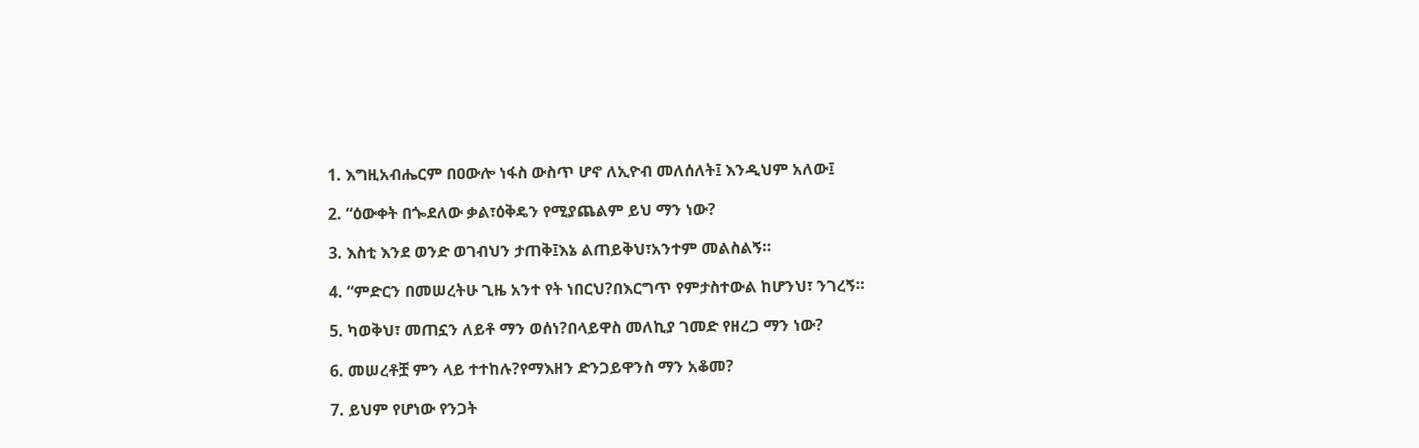1. እግዚአብሔርም በዐውሎ ነፋስ ውስጥ ሆኖ ለኢዮብ መለሰለት፤ እንዲህም አለው፤

2. “ዕውቀት በጐደለው ቃል፣ዕቅዴን የሚያጨልም ይህ ማን ነው?

3. እስቲ እንደ ወንድ ወገብህን ታጠቅ፤እኔ ልጠይቅህ፣አንተም መልስልኝ።

4. “ምድርን በመሠረትሁ ጊዜ አንተ የት ነበርህ?በእርግጥ የምታስተውል ከሆንህ፣ ንገረኝ።

5. ካወቅህ፣ መጠኗን ለይቶ ማን ወሰነ?በላይዋስ መለኪያ ገመድ የዘረጋ ማን ነው?

6. መሠረቶቿ ምን ላይ ተተከሉ?የማእዘን ድንጋይዋንስ ማን አቆመ?

7. ይህም የሆነው የንጋት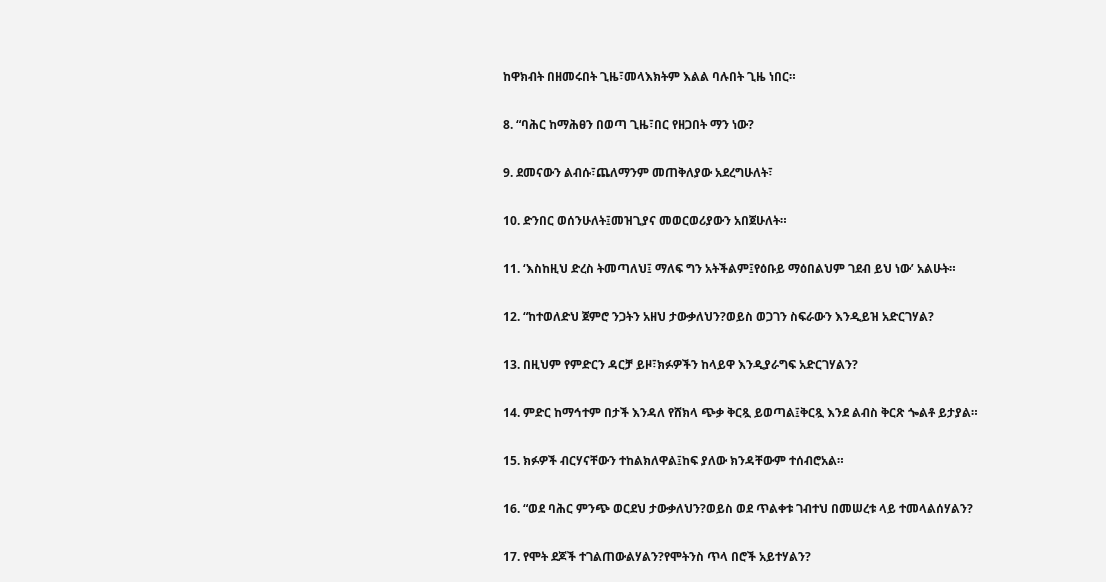ከዋክብት በዘመሩበት ጊዜ፣መላእክትም እልል ባሉበት ጊዜ ነበር።

8. “ባሕር ከማሕፀን በወጣ ጊዜ፣በር የዘጋበት ማን ነው?

9. ደመናውን ልብሱ፣ጨለማንም መጠቅለያው አደረግሁለት፣

10. ድንበር ወሰንሁለት፤መዝጊያና መወርወሪያውን አበጀሁለት።

11. ‘እስከዚህ ድረስ ትመጣለህ፤ ማለፍ ግን አትችልም፤የዕቡይ ማዕበልህም ገደብ ይህ ነው’ አልሁት።

12. “ከተወለድህ ጀምሮ ንጋትን አዘህ ታውቃለህን?ወይስ ወጋገን ስፍራውን እንዲይዝ አድርገሃል?

13. በዚህም የምድርን ዳርቻ ይዞ፣ክፉዎችን ከላይዋ እንዲያራግፍ አድርገሃልን?

14. ምድር ከማኅተም በታች እንዳለ የሸክላ ጭቃ ቅርጿ ይወጣል፤ቅርጿ እንደ ልብስ ቅርጽ ጐልቶ ይታያል።

15. ክፉዎች ብርሃናቸውን ተከልክለዋል፤ከፍ ያለው ክንዳቸውም ተሰብሮአል።

16. “ወደ ባሕር ምንጭ ወርደህ ታውቃለህን?ወይስ ወደ ጥልቀቱ ገብተህ በመሠረቱ ላይ ተመላልሰሃልን?

17. የሞት ደጆች ተገልጠውልሃልን?የሞትንስ ጥላ በሮች አይተሃልን?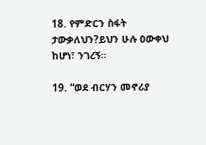18. የምድርን ስፋት ታውቃለህን?ይህን ሁሉ ዐውቀህ ከሆነ፣ ንገረኝ።

19. “ወደ ብርሃን መኖሪያ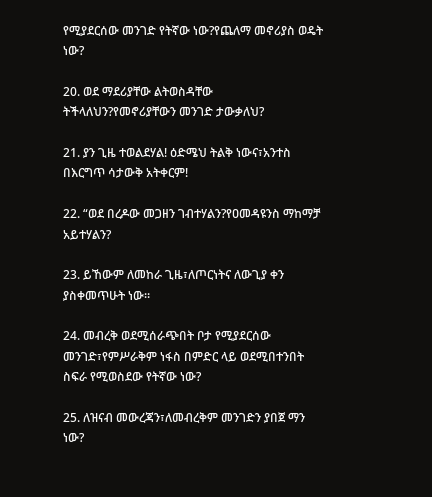የሚያደርሰው መንገድ የትኛው ነው?የጨለማ መኖሪያስ ወዴት ነው?

20. ወደ ማደሪያቸው ልትወስዳቸው ትችላለህን?የመኖሪያቸውን መንገድ ታውቃለህ?

21. ያን ጊዜ ተወልደሃል! ዕድሜህ ትልቅ ነውና፣አንተስ በእርግጥ ሳታውቅ አትቀርም!

22. “ወደ በረዶው መጋዘን ገብተሃልን?የዐመዳዩንስ ማከማቻ አይተሃልን?

23. ይኸውም ለመከራ ጊዜ፣ለጦርነትና ለውጊያ ቀን ያስቀመጥሁት ነው።

24. መብረቅ ወደሚሰራጭበት ቦታ የሚያደርሰው መንገድ፣የምሥራቅም ነፋስ በምድር ላይ ወደሚበተንበት ስፍራ የሚወስደው የትኛው ነው?

25. ለዝናብ መውረጃን፣ለመብረቅም መንገድን ያበጀ ማን ነው?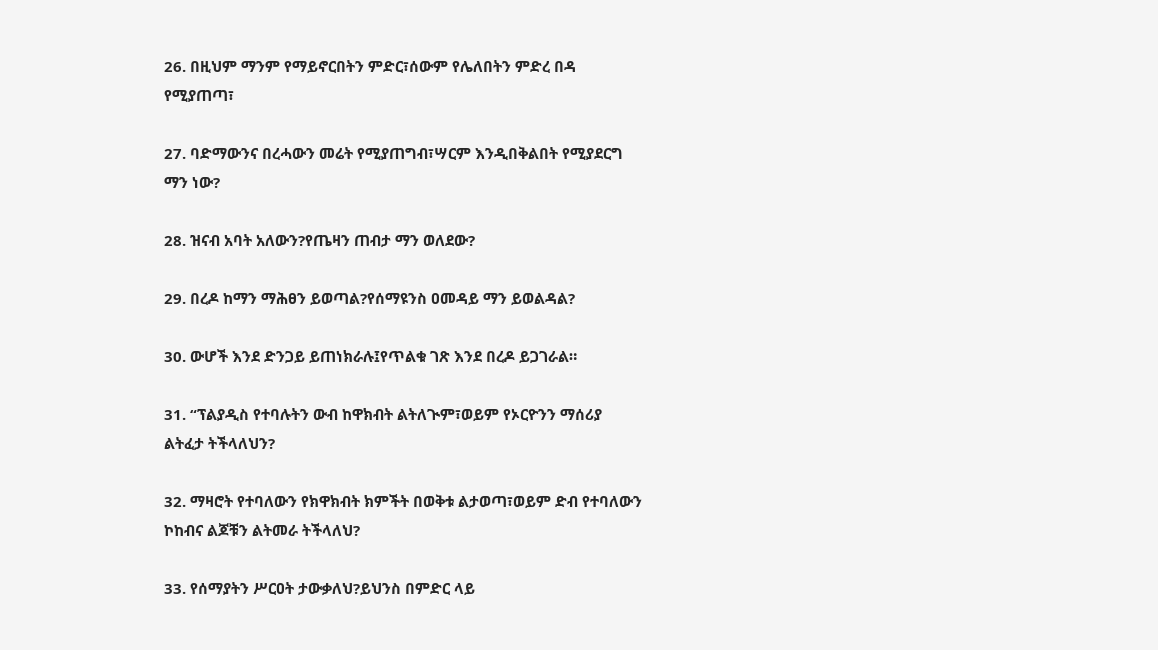26. በዚህም ማንም የማይኖርበትን ምድር፣ሰውም የሌለበትን ምድረ በዳ የሚያጠጣ፣

27. ባድማውንና በረሓውን መሬት የሚያጠግብ፣ሣርም እንዲበቅልበት የሚያደርግ ማን ነው?

28. ዝናብ አባት አለውን?የጤዛን ጠብታ ማን ወለደው?

29. በረዶ ከማን ማሕፀን ይወጣል?የሰማዩንስ ዐመዳይ ማን ይወልዳል?

30. ውሆች እንደ ድንጋይ ይጠነክራሉ፤የጥልቁ ገጽ እንደ በረዶ ይጋገራል።

31. “ፕልያዲስ የተባሉትን ውብ ከዋክብት ልትለጒም፣ወይም የኦርዮንን ማሰሪያ ልትፈታ ትችላለህን?

32. ማዛሮት የተባለውን የክዋክብት ክምችት በወቅቱ ልታወጣ፣ወይም ድብ የተባለውን ኮከብና ልጆቹን ልትመራ ትችላለህ?

33. የሰማያትን ሥርዐት ታውቃለህ?ይህንስ በምድር ላይ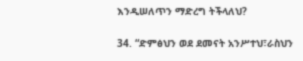እንዲሠለጥን ማድረግ ትችላለህ?

34. “ድምፅህን ወደ ደመናት አንሥተህ፣ራስህን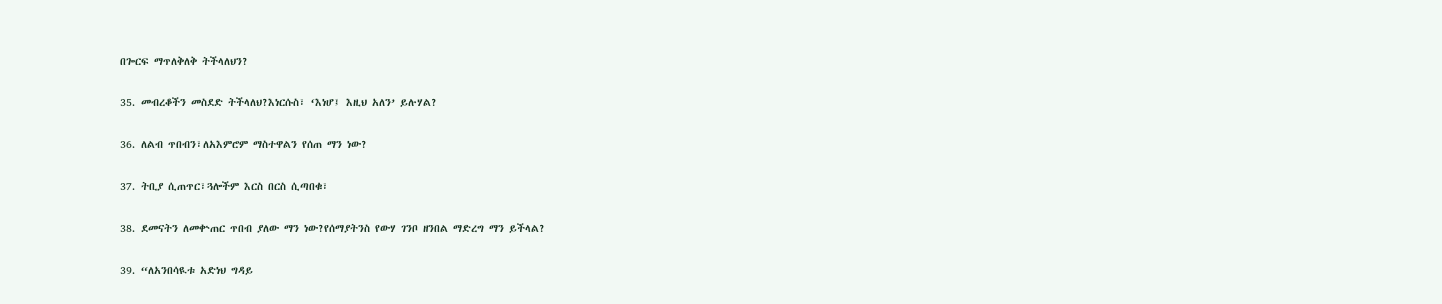በጐርፍ ማጥለቅለቅ ትችላለህን?

35. መብረቆችን መስደድ ትችላለህ?እነርሱስ፣ ‘እነሆ፤ እዚህ አለን’ ይሉሃል?

36. ለልብ ጥበብን፣ለአእምሮም ማስተዋልን የሰጠ ማን ነው?

37. ትቢያ ሲጠጥር፣ጓሎችም እርስ በርስ ሲጣበቁ፣

38. ደመናትን ለመቍጠር ጥበብ ያለው ማን ነው?የሰማያትንስ የውሃ ገንቦ ዘንበል ማድረግ ማን ይችላል?

39. “ለአንበሳዪቱ አድነህ ግዳይ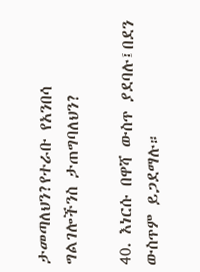ታመጣለህን?የተራቡ የአንበሳ ግልገሎችንስ ታጠግባለህን?

40. እነርሱ በዋሻ ውስጥ ያደባሉ፤በደን ውስጥም ይጋደማሉ።